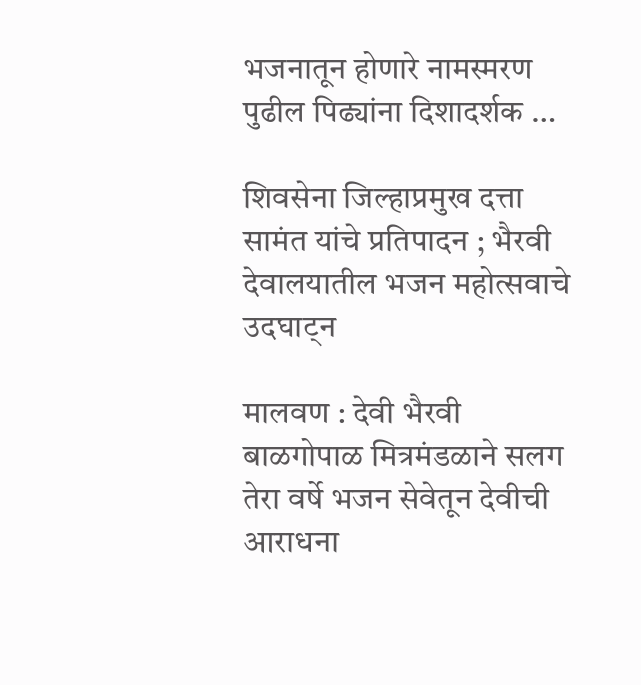भजनातून होणारे नामस्मरण पुढील पिढ्यांना दिशादर्शक …

शिवसेना जिल्हाप्रमुख दत्ता सामंत यांचे प्रतिपादन ; भैरवी देवालयातील भजन महोत्सवाचे उदघाट्न

मालवण : देवी भैरवी बाळगोपाळ मित्रमंडळाने सलग तेरा वर्षे भजन सेवेतून देवीची आराधना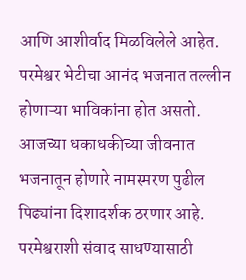आणि आशीर्वाद मिळविलेले आहेत. परमेश्वर भेटीचा आनंद भजनात तल्लीन होणाऱ्या भाविकांना होत असतो. आजच्या धकाधकीच्या जीवनात भजनातून होणारे नामस्मरण पुढील पिढ्यांना दिशादर्शक ठरणार आहे. परमेश्वराशी संवाद साधण्यासाठी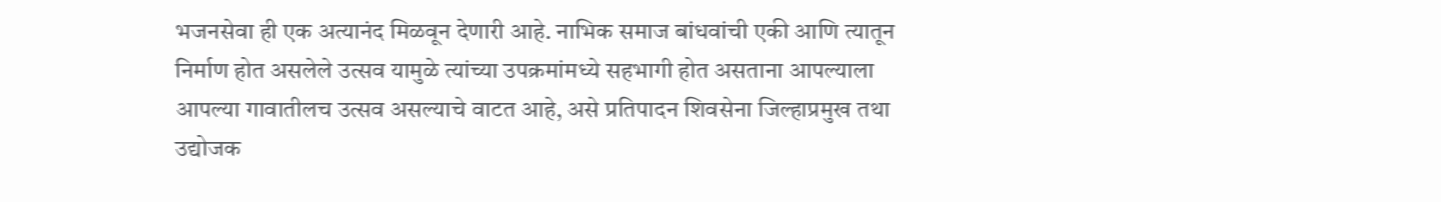भजनसेवा ही एक अत्यानंद मिळवून देणारी आहे. नाभिक समाज बांधवांची एकी आणि त्यातून निर्माण होत असलेले उत्सव यामुळे त्यांच्या उपक्रमांमध्ये सहभागी होत असताना आपल्याला आपल्या गावातीलच उत्सव असल्याचे वाटत आहे, असे प्रतिपादन शिवसेना जिल्हाप्रमुख तथा उद्योजक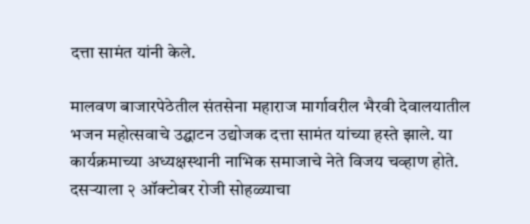दत्ता सामंत यांनी केले.

मालवण बाजारपेठेतील संतसेना महाराज मार्गावरील भैरवी देवालयातील भजन महोत्सवाचे उद्घाटन उद्योजक दत्ता सामंत यांच्या हस्ते झाले. या कार्यक्रमाच्या अध्यक्षस्थानी नाभिक समाजाचे नेते विजय चव्हाण होते. दसऱ्याला २ ऑक्टोबर रोजी सोहळ्याचा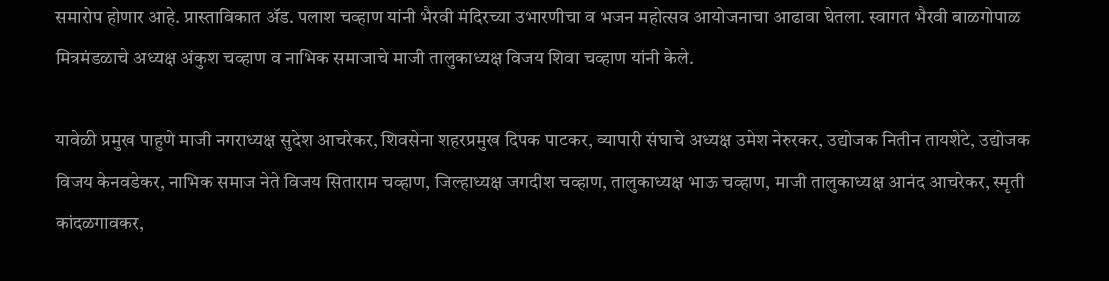समारोप होणार आहे. प्रास्ताविकात ॲड. पलाश चव्हाण यांनी भैरवी मंदिरच्या उभारणीचा व भजन महोत्सव आयोजनाचा आढावा घेतला. स्वागत भैरवी बाळगोपाळ मित्रमंडळाचे अध्यक्ष अंकुश चव्हाण व नाभिक समाजाचे माजी तालुकाध्यक्ष विजय शिवा चव्हाण यांनी केले.

यावेळी प्रमुख पाहुणे माजी नगराध्यक्ष सुदेश आचरेकर, शिवसेना शहरप्रमुख दिपक पाटकर, व्यापारी संघाचे अध्यक्ष उमेश नेरुरकर, उद्योजक नितीन तायशेटे, उद्योजक विजय केनवडेकर, नाभिक समाज नेते विजय सिताराम चव्हाण, जिल्हाध्यक्ष जगदीश चव्हाण, तालुकाध्यक्ष भाऊ चव्हाण, माजी तालुकाध्यक्ष आनंद आचरेकर, स्मृती कांदळगावकर,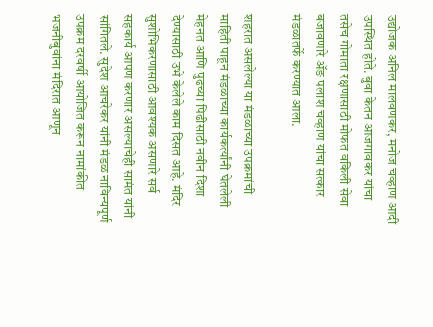उद्योजक अनिल मालवणकर, मनोज चव्हाण आदी उपस्थित होते. बुवा केतन आजगावकर यांचा तसेच गोमाता रक्षणासाठी मोफत वकिली सेवा बजावणारे ॲङ पलाश चव्हाण यांचा सत्कार मंडळातर्फे करण्यात आला.

शहरात असलेल्या या मंडळाच्या उपक्रमांची माहिती पाहून मंडळाच्या कार्यकर्त्यांनी घेतलेली मेहनत आणि पुढच्या पिढीसाठी नवीन दिशा देण्यासाठी उभे केलेले काम दिसत आहे. मंदिर सुशोभिकरणासाठी आवश्यक असणारे सर्व सहकार्य आपण करणार असल्याचेही सामंत यांनी सांगितले. सुदेश आचरेकर यांनी मंडळ नाविन्यपूर्ण उपक्रम दरवर्षी आयोजित करून नामांकीत भजनीबुवांना मंदिरात आणून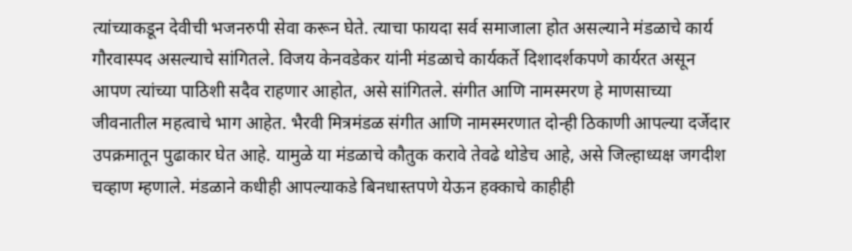त्यांच्याकडून देवीची भजनरुपी सेवा करून घेते. त्याचा फायदा सर्व समाजाला होत असल्याने मंडळाचे कार्य गौरवास्पद असल्याचे सांगितले. विजय केनवडेकर यांनी मंडळाचे कार्यकर्ते दिशादर्शकपणे कार्यरत असून आपण त्यांच्या पाठिशी सदैव राहणार आहोत, असे सांगितले. संगीत आणि नामस्मरण हे माणसाच्या जीवनातील महत्वाचे भाग आहेत. भैरवी मित्रमंडळ संगीत आणि नामस्मरणात दोन्ही ठिकाणी आपल्या दर्जेदार उपक्रमातून पुढाकार घेत आहे. यामुळे या मंडळाचे कौतुक करावे तेवढे थोडेच आहे, असे जिल्हाध्यक्ष जगदीश चव्हाण म्हणाले. मंडळाने कधीही आपल्याकडे बिनधास्तपणे येऊन हक्काचे काहीही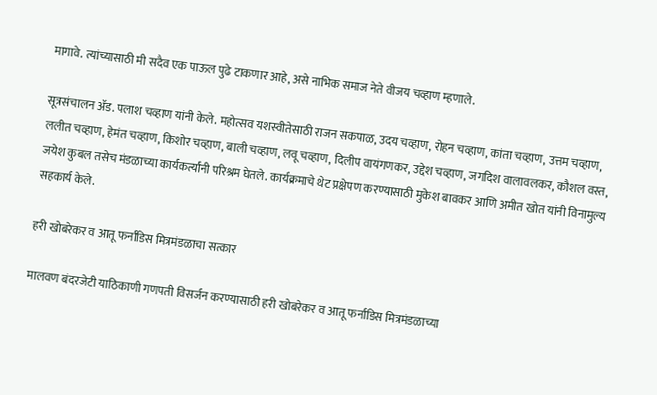मागावे. त्यांच्यासाठी मी सदैव एक पाऊल पुढे टाकणार आहे, असे नाभिक समाज नेते वीजय चव्हाण म्हणाले.

सूत्रसंचालन ॲड. पलाश चव्हाण यांनी केले. महोत्सव यशस्वीतेसाठी राजन सकपाळ, उदय चव्हाण, रोहन चव्हाण, कांता चव्हाण, उत्तम चव्हाण, ललीत चव्हाण, हेमंत चव्हाण, किशोर चव्हाण, बाली चव्हाण, लवू चव्हाण, दिलीप वायंगणकर, उद्देश चव्हाण, जगदिश वालावलकर, कौशल वस्त, जयेश कुबल तसेच मंडळाच्या कार्यकर्त्यांनी परिश्रम घेतले. कार्यक्रमाचे थेट प्रक्षेपण करण्यासाठी मुकेश बावकर आणि अमीत खोत यांनी विनामुल्य सहकार्य केले.

हरी खोबरेकर व आतू फर्नांडिस मित्रमंडळाचा सत्कार

मालवण बंदरजेटी याठिकाणी गणपती विसर्जन करण्यासाठी हरी खोबरेकर व आतू फर्नांडिस मित्रमंडळाच्या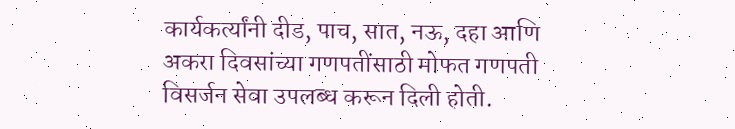कार्यकर्त्यांनी दीड, पाच, सात, नऊ, दहा आणि अकरा दिवसांच्या गणपतींसाठी मोफत गणपती विसर्जन सेवा उपलब्ध करून दिली होती.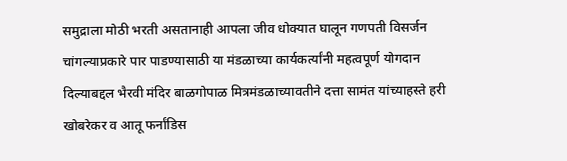समुद्राला मोठी भरती असतानाही आपला जीव धोक्यात घालून गणपती विसर्जन चांगल्याप्रकारे पार पाडण्यासाठी या मंडळाच्या कार्यकर्त्यांनी महत्वपूर्ण योगदान दिल्याबद्दल भैरवी मंदिर बाळगोपाळ मित्रमंडळाच्यावतीने दत्ता सामंत यांच्याहस्ते हरी खोबरेकर व आतू फर्नांडिस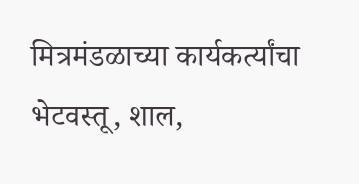मित्रमंडळाच्या कार्यकर्त्यांचा भेटवस्तू, शाल,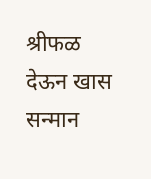श्रीफळ देऊन खास सन्मान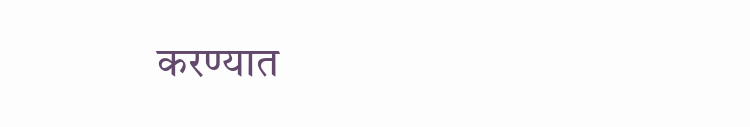करण्यात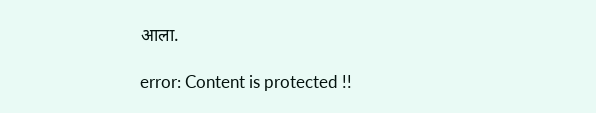आला.

error: Content is protected !!